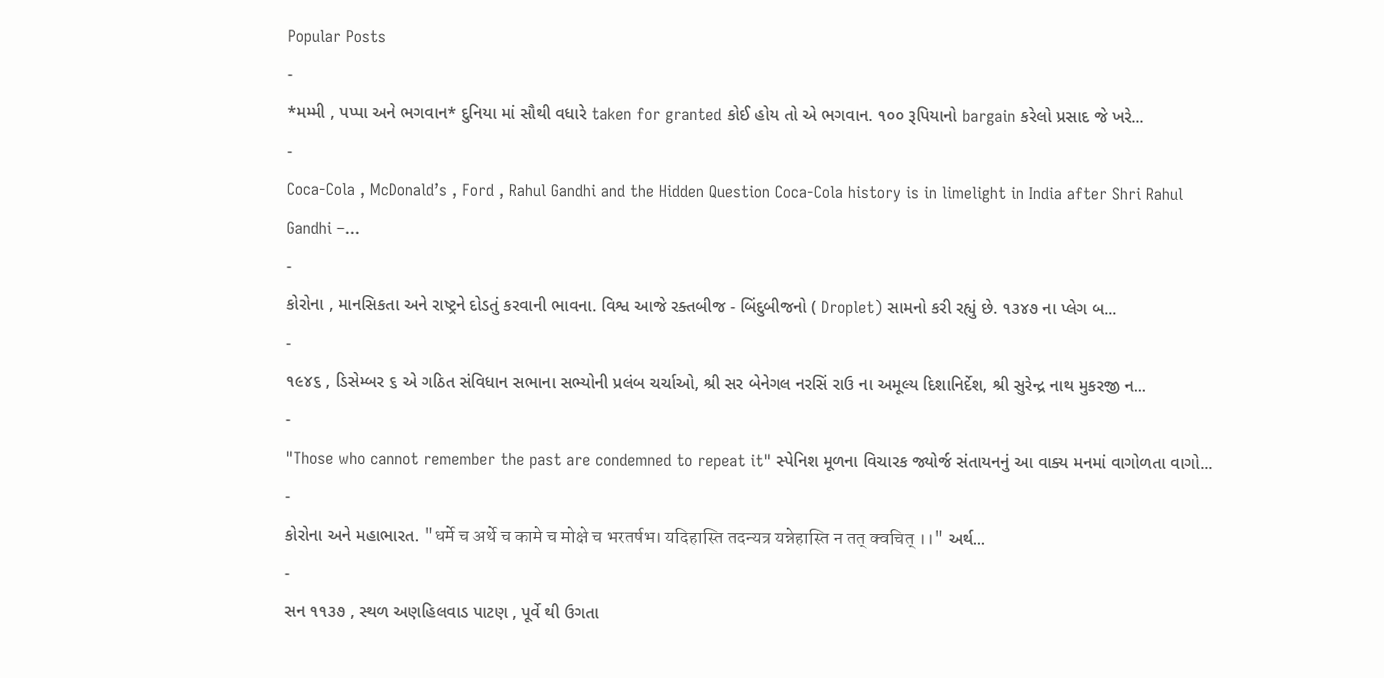Popular Posts
-
*મમ્મી , પપ્પા અને ભગવાન* દુનિયા માં સૌથી વધારે taken for granted કોઈ હોય તો એ ભગવાન. ૧૦૦ રૂપિયાનો bargain કરેલો પ્રસાદ જે ખરે...
-
Coca-Cola , McDonald’s , Ford , Rahul Gandhi and the Hidden Question Coca-Cola history is in limelight in India after Shri Rahul Gandhi –...
-
કોરોના , માનસિકતા અને રાષ્ટ્રને દોડતું કરવાની ભાવના. વિશ્વ આજે રક્તબીજ - બિંદુબીજનો ( Droplet) સામનો કરી રહ્યું છે. ૧૩૪૭ ના પ્લેગ બ...
-
૧૯૪૬ , ડિસેમ્બર ૬ એ ગઠિત સંવિધાન સભાના સભ્યોની પ્રલંબ ચર્ચાઓ, શ્રી સર બેનેગલ નરસિં રાઉ ના અમૂલ્ય દિશાનિર્દેશ, શ્રી સુરેન્દ્ર નાથ મુકરજી ન...
-
"Those who cannot remember the past are condemned to repeat it" સ્પેનિશ મૂળના વિચારક જ્યોર્જ સંતાયનનું આ વાક્ય મનમાં વાગોળતા વાગો...
-
કોરોના અને મહાભારત. "धर्मे च अर्थे च कामे च मोक्षे च भरतर्षभ। यदिहास्ति तदन्यत्र यन्नेहास्ति न तत् क्वचित् ।।" અર્થ...
-
સન ૧૧૩૭ , સ્થળ અણહિલવાડ પાટણ , પૂર્વે થી ઉગતા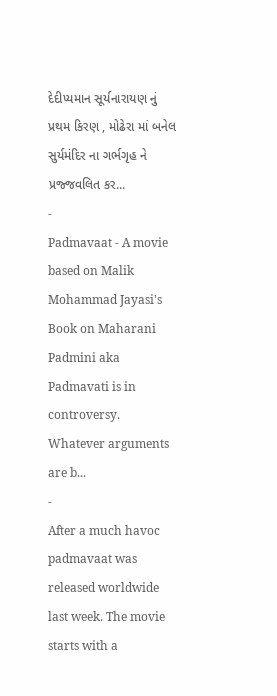દેદીપ્યમાન સૂર્યનારાયણ નું પ્રથમ કિરણ , મોઢેરા માં બનેલ સુર્યમંદિર ના ગર્ભગૃહ ને પ્રજ્જવલિત કર...
-
Padmavaat - A movie based on Malik Mohammad Jayasi's Book on Maharani Padmini aka Padmavati is in controversy. Whatever arguments are b...
-
After a much havoc padmavaat was released worldwide last week. The movie starts with a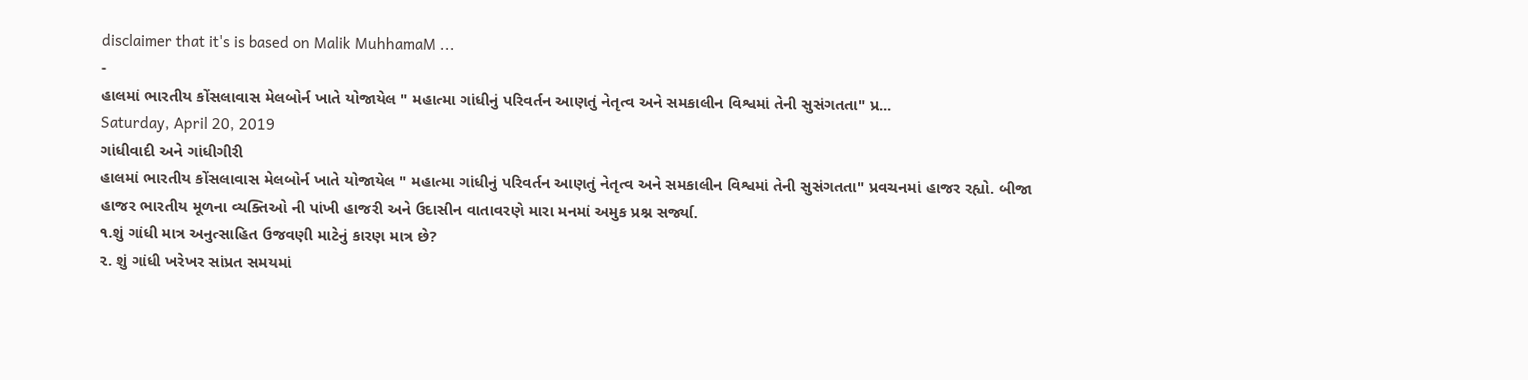disclaimer that it's is based on Malik MuhhamaM ...
-
હાલમાં ભારતીય કોંસલાવાસ મેલબોર્ન ખાતે યોજાયેલ " મહાત્મા ગાંધીનું પરિવર્તન આણતું નેતૃત્વ અને સમકાલીન વિશ્વમાં તેની સુસંગતતા" પ્ર...
Saturday, April 20, 2019
ગાંધીવાદી અને ગાંધીગીરી
હાલમાં ભારતીય કોંસલાવાસ મેલબોર્ન ખાતે યોજાયેલ " મહાત્મા ગાંધીનું પરિવર્તન આણતું નેતૃત્વ અને સમકાલીન વિશ્વમાં તેની સુસંગતતા" પ્રવચનમાં હાજર રહ્યો. બીજા હાજર ભારતીય મૂળના વ્યક્તિઓ ની પાંખી હાજરી અને ઉદાસીન વાતાવરણે મારા મનમાં અમુક પ્રશ્ન સર્જ્યા.
૧.શું ગાંધી માત્ર અનુત્સાહિત ઉજવણી માટેનું કારણ માત્ર છે?
૨. શું ગાંધી ખરેખર સાંપ્રત સમયમાં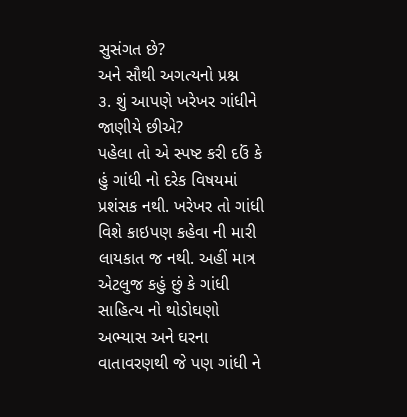સુસંગત છે?
અને સૌથી અગત્યનો પ્રશ્ન
૩. શું આપણે ખરેખર ગાંધીને જાણીયે છીએ?
પહેલા તો એ સ્પષ્ટ કરી દઉં કે હું ગાંધી નો દરેક વિષયમાં પ્રશંસક નથી. ખરેખર તો ગાંધી વિશે કાઇપણ કહેવા ની મારી લાયકાત જ નથી. અહીં માત્ર એટલુજ કહું છું કે ગાંધી સાહિત્ય નો થોડોઘણો અભ્યાસ અને ઘરના વાતાવરણથી જે પણ ગાંધી ને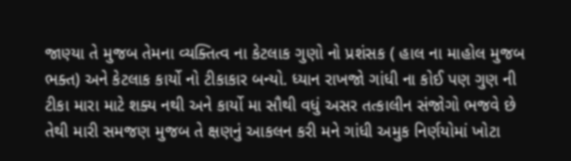જાણ્યા તે મુજબ તેમના વ્યક્તિત્વ ના કેટલાક ગુણો નો પ્રશંસક ( હાલ ના માહોલ મુજબ ભક્ત) અને કેટલાક કાર્યો નો ટીકાકાર બન્યો. ધ્યાન રાખજો ગાંધી ના કોઈ પણ ગુણ ની ટીકા મારા માટે શક્ય નથી અને કાર્યો મા સૌથી વધું અસર તત્કાલીન સંજોગો ભજવે છે તેથી મારી સમજણ મુજબ તે ક્ષણનું આકલન કરી મને ગાંધી અમુક નિર્ણયોમાં ખોટા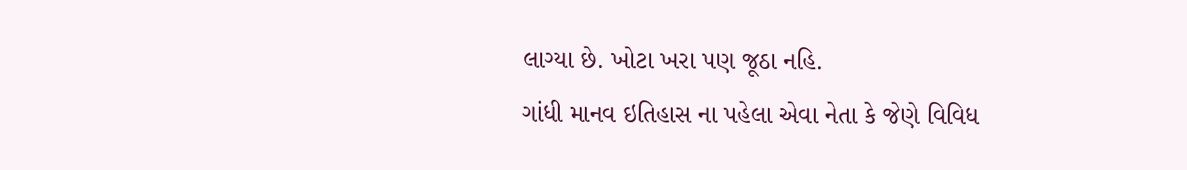લાગ્યા છે. ખોટા ખરા પણ જૂઠા નહિ.
ગાંધી માનવ ઇતિહાસ ના પહેલા એવા નેતા કે જેણે વિવિધ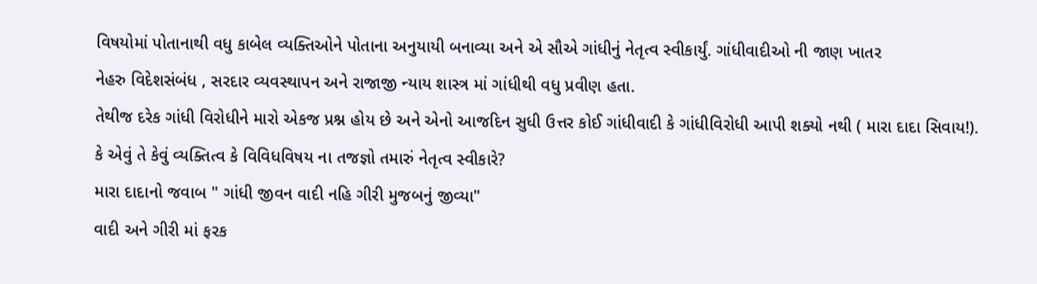વિષયોમાં પોતાનાથી વધુ કાબેલ વ્યક્તિઓને પોતાના અનુયાયી બનાવ્યા અને એ સૌએ ગાંધીનું નેતૃત્વ સ્વીકાર્યું. ગાંધીવાદીઓ ની જાણ ખાતર
નેહરુ વિદેશસંબંધ , સરદાર વ્યવસ્થાપન અને રાજાજી ન્યાય શાસ્ત્ર માં ગાંધીથી વધુ પ્રવીણ હતા.
તેથીજ દરેક ગાંધી વિરોધીને મારો એકજ પ્રશ્ન હોય છે અને એનો આજદિન સુધી ઉત્તર કોઈ ગાંધીવાદી કે ગાંધીવિરોધી આપી શક્યો નથી ( મારા દાદા સિવાય!).
કે એવું તે કેવું વ્યક્તિત્વ કે વિવિધવિષય ના તજજ્ઞો તમારું નેતૃત્વ સ્વીકારે?
મારા દાદાનો જવાબ " ગાંધી જીવન વાદી નહિ ગીરી મુજબનું જીવ્યા"
વાદી અને ગીરી માં ફરક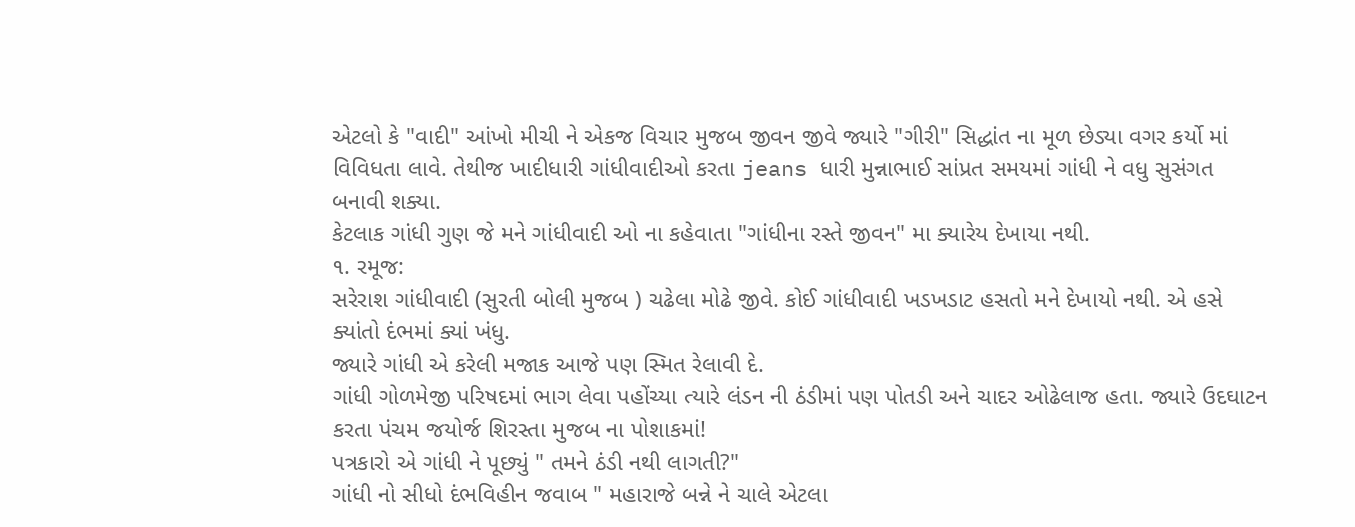એટલો કે "વાદી" આંખો મીચી ને એકજ વિચાર મુજબ જીવન જીવે જ્યારે "ગીરી" સિદ્ધાંત ના મૂળ છેડ્યા વગર કર્યો માં વિવિધતા લાવે. તેથીજ ખાદીધારી ગાંધીવાદીઓ કરતા jeans ધારી મુન્નાભાઈ સાંપ્રત સમયમાં ગાંધી ને વધુ સુસંગત બનાવી શક્યા.
કેટલાક ગાંધી ગુણ જે મને ગાંધીવાદી ઓ ના કહેવાતા "ગાંધીના રસ્તે જીવન" મા ક્યારેય દેખાયા નથી.
૧. રમૂજ:
સરેરાશ ગાંધીવાદી (સુરતી બોલી મુજબ ) ચઢેલા મોઢે જીવે. કોઈ ગાંધીવાદી ખડખડાટ હસતો મને દેખાયો નથી. એ હસે ક્યાંતો દંભમાં ક્યાં ખંધુ.
જ્યારે ગાંધી એ કરેલી મજાક આજે પણ સ્મિત રેલાવી દે.
ગાંધી ગોળમેજી પરિષદમાં ભાગ લેવા પહોંચ્યા ત્યારે લંડન ની ઠંડીમાં પણ પોતડી અને ચાદર ઓઢેલાજ હતા. જ્યારે ઉદઘાટન કરતા પંચમ જયોર્જ શિરસ્તા મુજબ ના પોશાકમાં!
પત્રકારો એ ગાંધી ને પૂછ્યું " તમને ઠંડી નથી લાગતી?"
ગાંધી નો સીધો દંભવિહીન જવાબ " મહારાજે બન્ને ને ચાલે એટલા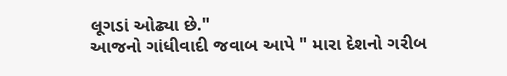લૂગડાં ઓઢ્યા છે."
આજનો ગાંધીવાદી જવાબ આપે " મારા દેશનો ગરીબ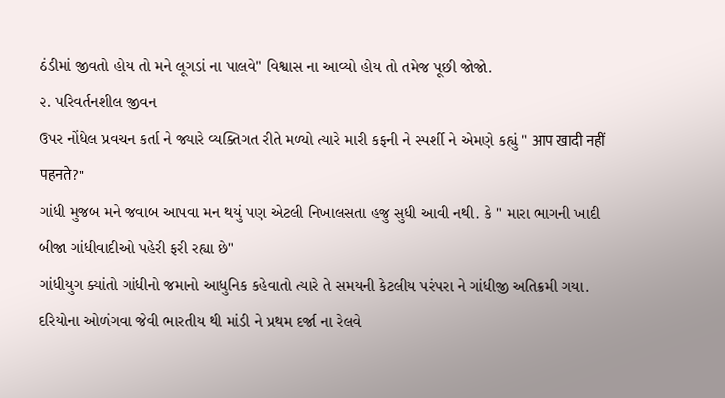ઠંડીમાં જીવતો હોય તો મને લૂગડાં ના પાલવે" વિશ્વાસ ના આવ્યો હોય તો તમેજ પૂછી જોજો.
૨. પરિવર્તનશીલ જીવન
ઉપર નોંધેલ પ્રવચન કર્તા ને જ્યારે વ્યક્તિગત રીતે મળ્યો ત્યારે મારી કફની ને સ્પર્શી ને એમણે કહ્યું " आप खादी नहीं पहनते?"
ગાંધી મુજબ મને જવાબ આપવા મન થયું પણ એટલી નિખાલસતા હજુ સુધી આવી નથી. કે " મારા ભાગની ખાદી બીજા ગાંધીવાદીઓ પહેરી ફરી રહ્યા છે"
ગાંધીયુગ ક્યાંતો ગાંધીનો જમાનો આધુનિક કહેવાતો ત્યારે તે સમયની કેટલીય પરંપરા ને ગાંધીજી અતિક્રમી ગયા. દરિયોના ઓળંગવા જેવી ભારતીય થી માંડી ને પ્રથમ દર્જા ના રેલવે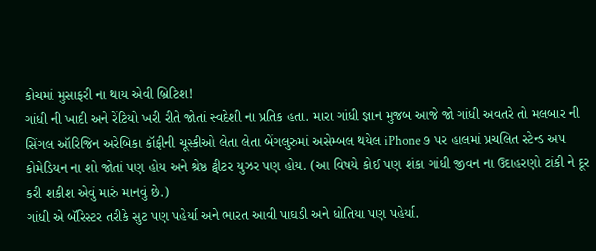કોચમાં મુસાફરી ના થાય એવી બ્રિટિશ!
ગાંધી ની ખાદી અને રેંટિયો ખરી રીતે જોતાં સ્વદેશી ના પ્રતિક હતા. મારા ગાંધી જ્ઞાન મુજબ આજે જો ગાંધી અવતરે તો મલબાર ની સિંગલ ઑરિજિન અરેબિકા કૉફીની ચૂસ્કીઓ લેતા લેતા બેંગલુરુમાં અસેમ્બલ થયેલ iPhone ૭ પર હાલમાં પ્રચલિત સ્ટેન્ડ અપ કોમેડિયન ના શો જોતાં પણ હોય અને શ્રેષ્ઠ ટ્વીટર યુઝર પણ હોય. (આ વિષયે કોઈ પણ શંકા ગાંધી જીવન ના ઉદાહરણો ટાંકી ને દૂર કરી શકીશ એવું મારું માનવું છે.)
ગાંધી એ બૅરિસ્ટર તરીકે સુટ પણ પહેર્યા અને ભારત આવી પાઘડી અને ધોતિયા પણ પહેર્યા.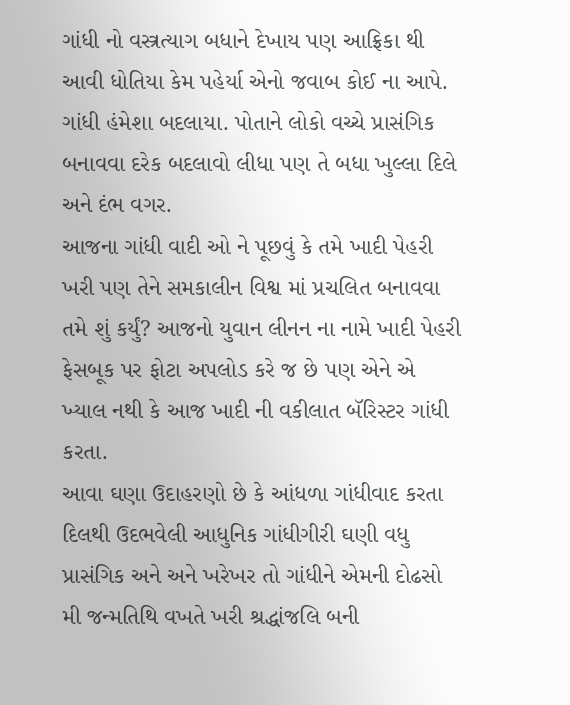ગાંધી નો વસ્ત્રત્યાગ બધાને દેખાય પણ આફ્રિકા થી આવી ધોતિયા કેમ પહેર્યા એનો જવાબ કોઈ ના આપે. ગાંધી હંમેશા બદલાયા. પોતાને લોકો વચ્ચે પ્રાસંગિક બનાવવા દરેક બદલાવો લીધા પણ તે બધા ખુલ્લા દિલે અને દંભ વગર.
આજના ગાંધી વાદી ઓ ને પૂછવું કે તમે ખાદી પેહરી ખરી પણ તેને સમકાલીન વિશ્વ માં પ્રચલિત બનાવવા તમે શું કર્યું? આજનો યુવાન લીનન ના નામે ખાદી પેહરી ફેસબૂક પર ફોટા અપલોડ કરે જ છે પણ એને એ ખ્યાલ નથી કે આજ ખાદી ની વકીલાત બૅરિસ્ટર ગાંધી કરતા.
આવા ઘણા ઉદાહરણો છે કે આંધળા ગાંધીવાદ કરતા દિલથી ઉદભવેલી આધુનિક ગાંધીગીરી ઘણી વધુ પ્રાસંગિક અને અને ખરેખર તો ગાંધીને એમની દોઢસો મી જન્મતિથિ વખતે ખરી શ્રદ્ધાંજલિ બની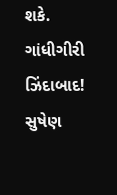શકે.
ગાંધીગીરી ઝિંદાબાદ!
સુષેણ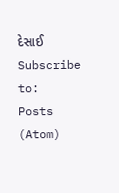દેસાઈ
Subscribe to:
Posts (Atom)